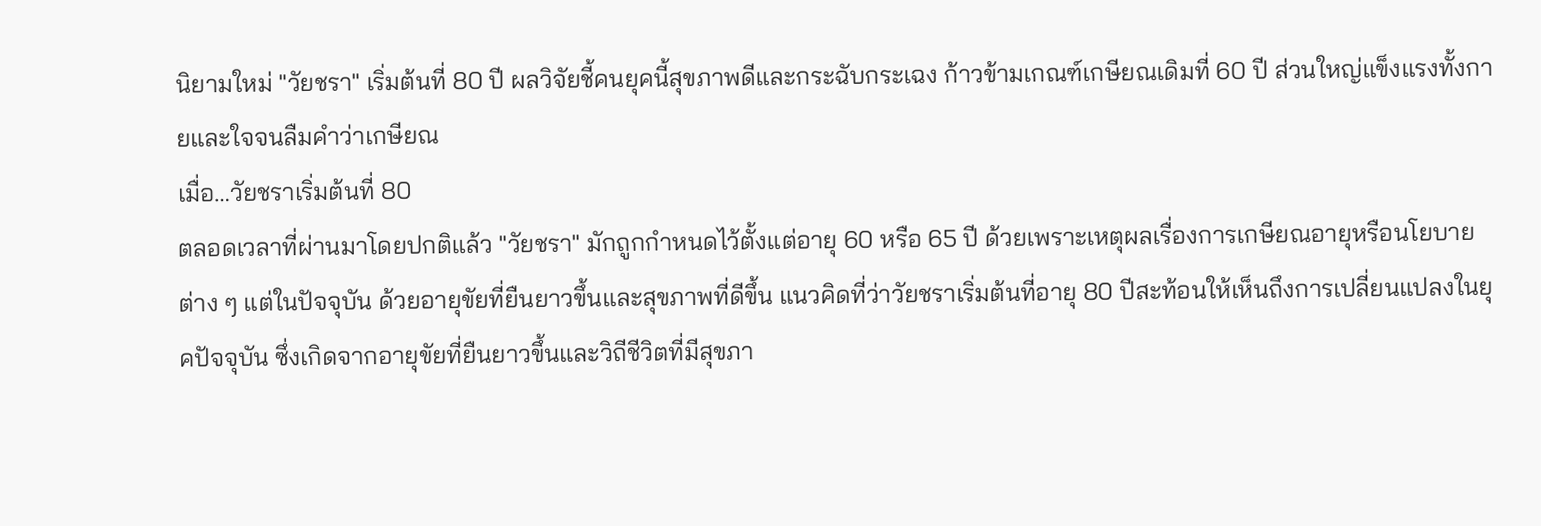นิยามใหม่ "วัยชรา" เริ่มต้นที่ 80 ปี ผลวิจัยชี้คนยุคนี้สุขภาพดีและกระฉับกระเฉง ก้าวข้ามเกณฑ์เกษียณเดิมที่ 60 ปี ส่วนใหญ่แข็งแรงทั้งกายและใจจนลืมคำว่าเกษียณ
เมื่อ…วัยชราเริ่มต้นที่ 80
ตลอดเวลาที่ผ่านมาโดยปกติแล้ว "วัยชรา" มักถูกกำหนดไว้ตั้งแต่อายุ 60 หรือ 65 ปี ด้วยเพราะเหตุผลเรื่องการเกษียณอายุหรือนโยบายต่าง ๆ แต่ในปัจจุบัน ด้วยอายุขัยที่ยืนยาวขึ้นและสุขภาพที่ดีขึ้น แนวคิดที่ว่าวัยชราเริ่มต้นที่อายุ 80 ปีสะท้อนให้เห็นถึงการเปลี่ยนแปลงในยุคปัจจุบัน ซึ่งเกิดจากอายุขัยที่ยืนยาวขึ้นและวิถีชีวิตที่มีสุขภา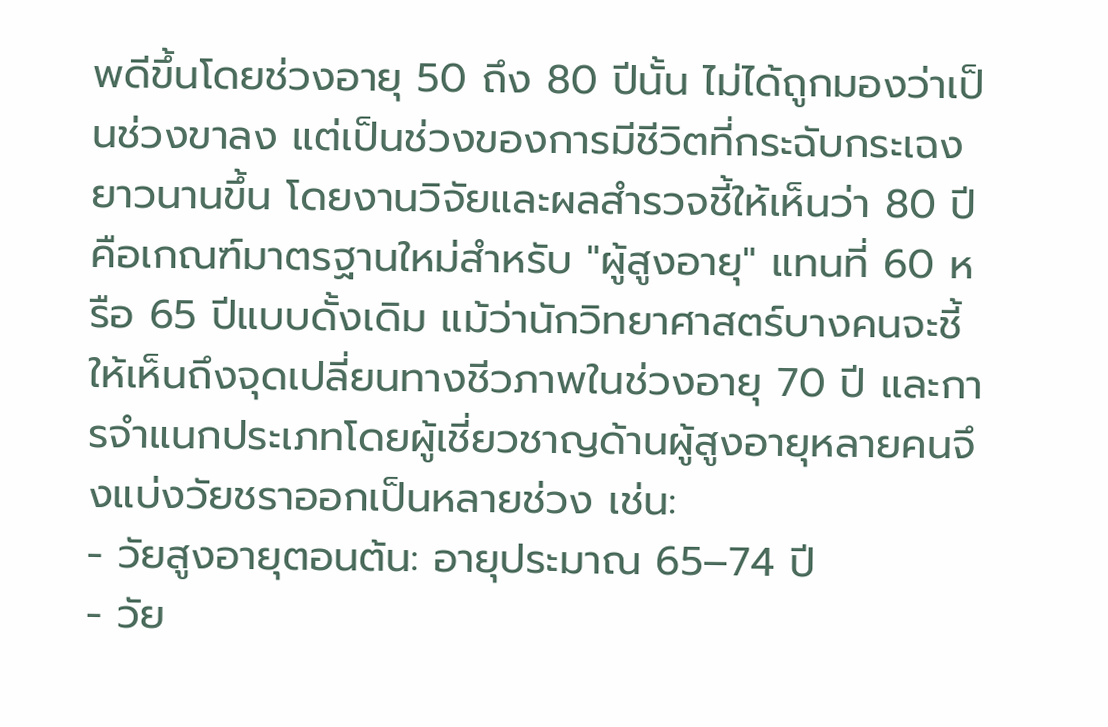พดีขึ้นโดยช่วงอายุ 50 ถึง 80 ปีนั้น ไม่ได้ถูกมองว่าเป็นช่วงขาลง แต่เป็นช่วงของการมีชีวิตที่กระฉับกระเฉงยาวนานขึ้น โดยงานวิจัยและผลสำรวจชี้ให้เห็นว่า 80 ปี คือเกณฑ์มาตรฐานใหม่สำหรับ "ผู้สูงอายุ" แทนที่ 60 หรือ 65 ปีแบบดั้งเดิม แม้ว่านักวิทยาศาสตร์บางคนจะชี้ให้เห็นถึงจุดเปลี่ยนทางชีวภาพในช่วงอายุ 70 ปี และการจำแนกประเภทโดยผู้เชี่ยวชาญด้านผู้สูงอายุหลายคนจึงแบ่งวัยชราออกเป็นหลายช่วง เช่น:
- วัยสูงอายุตอนต้น: อายุประมาณ 65–74 ปี
- วัย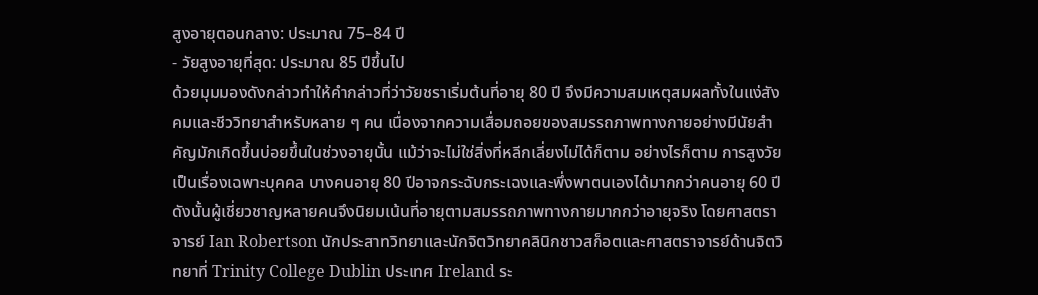สูงอายุตอนกลาง: ประมาณ 75–84 ปี
- วัยสูงอายุที่สุด: ประมาณ 85 ปีขึ้นไป
ด้วยมุมมองดังกล่าวทำให้คำกล่าวที่ว่าวัยชราเริ่มต้นที่อายุ 80 ปี จึงมีความสมเหตุสมผลทั้งในแง่สังคมและชีววิทยาสำหรับหลาย ๆ คน เนื่องจากความเสื่อมถอยของสมรรถภาพทางกายอย่างมีนัยสำคัญมักเกิดขึ้นบ่อยขึ้นในช่วงอายุนั้น แม้ว่าจะไม่ใช่สิ่งที่หลีกเลี่ยงไม่ได้ก็ตาม อย่างไรก็ตาม การสูงวัยเป็นเรื่องเฉพาะบุคคล บางคนอายุ 80 ปีอาจกระฉับกระเฉงและพึ่งพาตนเองได้มากกว่าคนอายุ 60 ปี ดังนั้นผู้เชี่ยวชาญหลายคนจึงนิยมเน้นที่อายุตามสมรรถภาพทางกายมากกว่าอายุจริง โดยศาสตราจารย์ Ian Robertson นักประสาทวิทยาและนักจิตวิทยาคลินิกชาวสก็อตและศาสตราจารย์ด้านจิตวิทยาที่ Trinity College Dublin ประเทศ Ireland ระ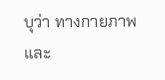บุว่า ทางกายภาพและ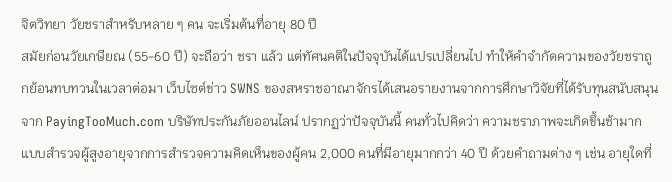จิตวิทยา วัยชราสำหรับหลาย ๆ คน จะเริ่มต้นที่อายุ 80 ปี
สมัยก่อนวัยเกษียณ (55-60 ปี) จะถือว่า ชรา แล้ว แต่ทัศนคติในปัจจุบันได้แปรเปลี่ยนไป ทำให้คำจำกัดความของวัยชราถูกย้อนทบทวนในเวลาต่อมา เว็บไซต์ข่าว SWNS ของสหราชอาณาจักรได้เสนอรายงานจากการศึกษาวิจัยที่ได้รับทุนสนับสนุนจาก PayingTooMuch.com บริษัทประกันภัยออนไลน์ ปรากฏว่าปัจจุบันนี้ คนทั่วไปคิดว่า ความชราภาพจะเกิดขึ้นช้ามาก แบบสำรวจผู้สูงอายุจากการสำรวจความคิดเห็นของผู้คน 2,000 คนที่มีอายุมากกว่า 40 ปี ด้วยคำถามต่าง ๆ เช่น อายุใดที่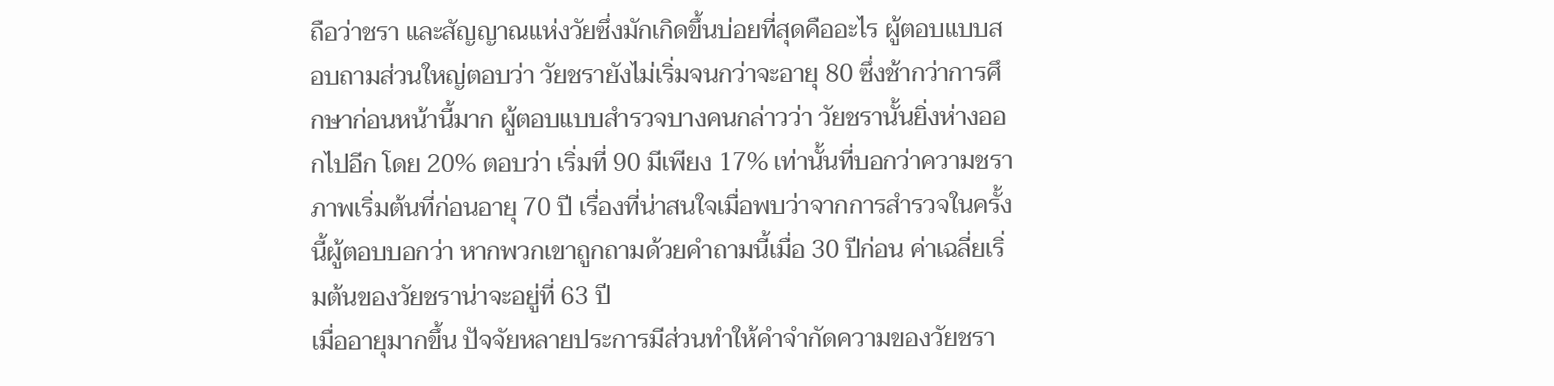ถือว่าชรา และสัญญาณแห่งวัยซึ่งมักเกิดขึ้นบ่อยที่สุดคืออะไร ผู้ตอบแบบสอบถามส่วนใหญ่ตอบว่า วัยชรายังไม่เริ่มจนกว่าจะอายุ 80 ซึ่งช้ากว่าการศึกษาก่อนหน้านี้มาก ผู้ตอบแบบสำรวจบางคนกล่าวว่า วัยชรานั้นยิ่งห่างออกไปอีก โดย 20% ตอบว่า เริ่มที่ 90 มีเพียง 17% เท่านั้นที่บอกว่าความชราภาพเริ่มต้นที่ก่อนอายุ 70 ปี เรื่องที่น่าสนใจเมื่อพบว่าจากการสำรวจในครั้งนี้ผู้ตอบบอกว่า หากพวกเขาถูกถามด้วยคำถามนี้เมื่อ 30 ปีก่อน ค่าเฉลี่ยเริ่มต้นของวัยชราน่าจะอยู่ที่ 63 ปี
เมื่ออายุมากขึ้น ปัจจัยหลายประการมีส่วนทำให้คำจำกัดความของวัยชรา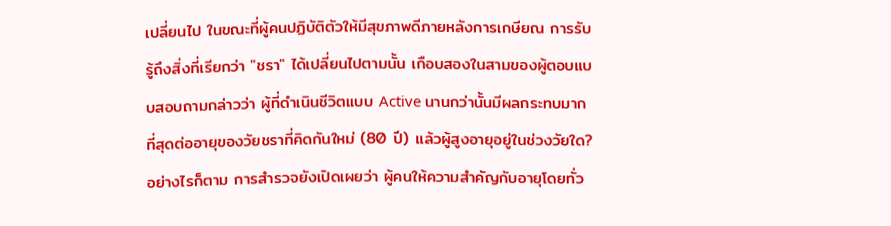เปลี่ยนไป ในขณะที่ผู้คนปฏิบัติตัวให้มีสุขภาพดีภายหลังการเกษียณ การรับรู้ถึงสิ่งที่เรียกว่า "ชรา" ได้เปลี่ยนไปตามนั้น เกือบสองในสามของผู้ตอบแบบสอบถามกล่าวว่า ผู้ที่ดำเนินชีวิตแบบ Active นานกว่านั้นมีผลกระทบมากที่สุดต่ออายุของวัยชราที่คิดกันใหม่ (80 ปี) แล้วผู้สูงอายุอยู่ในช่วงวัยใด? อย่างไรก็ตาม การสำรวจยังเปิดเผยว่า ผู้คนให้ความสำคัญกับอายุโดยทั่ว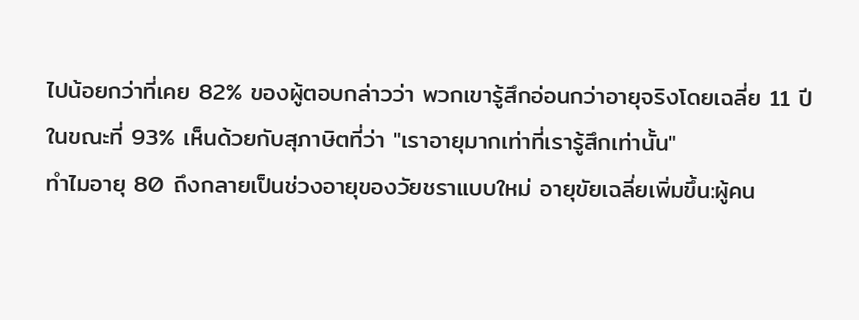ไปน้อยกว่าที่เคย 82% ของผู้ตอบกล่าวว่า พวกเขารู้สึกอ่อนกว่าอายุจริงโดยเฉลี่ย 11 ปี ในขณะที่ 93% เห็นด้วยกับสุภาษิตที่ว่า "เราอายุมากเท่าที่เรารู้สึกเท่านั้น"
ทำไมอายุ 80 ถึงกลายเป็นช่วงอายุของวัยชราแบบใหม่ อายุขัยเฉลี่ยเพิ่มขึ้น:ผู้คน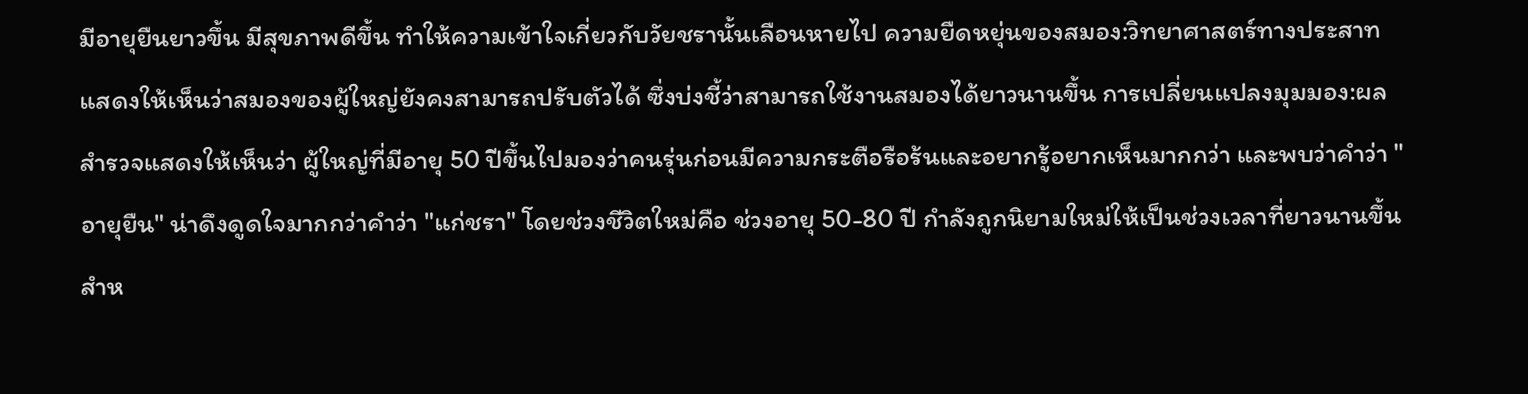มีอายุยืนยาวขึ้น มีสุขภาพดีขึ้น ทำให้ความเข้าใจเกี่ยวกับวัยชรานั้นเลือนหายไป ความยืดหยุ่นของสมอง:วิทยาศาสตร์ทางประสาทแสดงให้เห็นว่าสมองของผู้ใหญ่ยังคงสามารถปรับตัวได้ ซึ่งบ่งชี้ว่าสามารถใช้งานสมองได้ยาวนานขึ้น การเปลี่ยนแปลงมุมมอง:ผลสำรวจแสดงให้เห็นว่า ผู้ใหญ่ที่มีอายุ 50 ปีขึ้นไปมองว่าคนรุ่นก่อนมีความกระตือรือร้นและอยากรู้อยากเห็นมากกว่า และพบว่าคำว่า "อายุยืน" น่าดึงดูดใจมากกว่าคำว่า "แก่ชรา" โดยช่วงชีวิตใหม่คือ ช่วงอายุ 50-80 ปี กำลังถูกนิยามใหม่ให้เป็นช่วงเวลาที่ยาวนานขึ้นสำห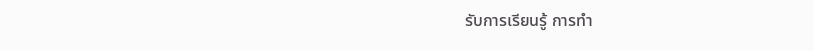รับการเรียนรู้ การทำ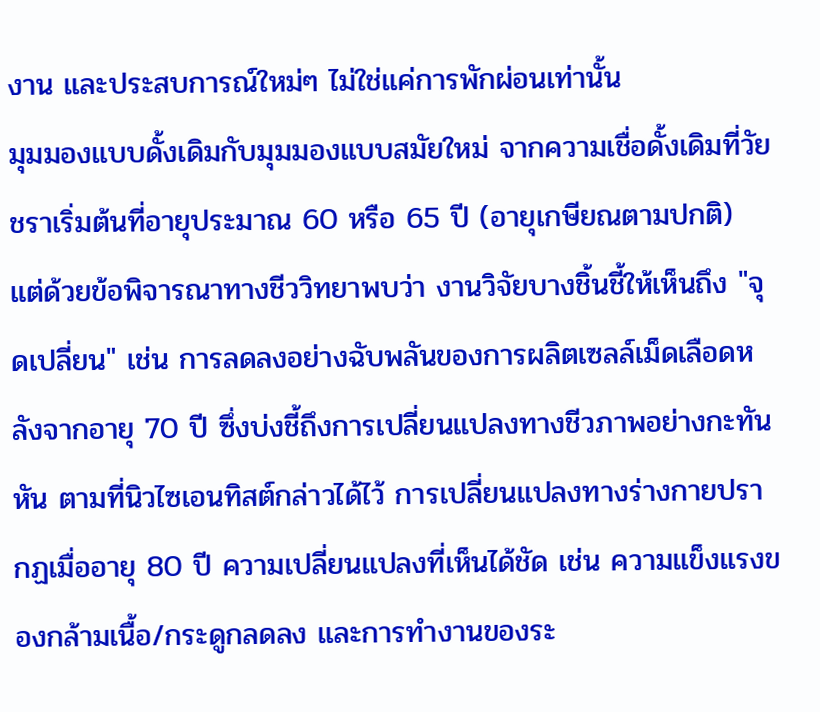งาน และประสบการณ์ใหม่ๆ ไม่ใช่แค่การพักผ่อนเท่านั้น
มุมมองแบบดั้งเดิมกับมุมมองแบบสมัยใหม่ จากความเชื่อดั้งเดิมที่วัยชราเริ่มต้นที่อายุประมาณ 60 หรือ 65 ปี (อายุเกษียณตามปกติ) แต่ด้วยข้อพิจารณาทางชีววิทยาพบว่า งานวิจัยบางชิ้นชี้ให้เห็นถึง "จุดเปลี่ยน" เช่น การลดลงอย่างฉับพลันของการผลิตเซลล์เม็ดเลือดหลังจากอายุ 70 ปี ซึ่งบ่งชี้ถึงการเปลี่ยนแปลงทางชีวภาพอย่างกะทันหัน ตามที่นิวไซเอนทิสต์กล่าวได้ไว้ การเปลี่ยนแปลงทางร่างกายปรากฏเมื่ออายุ 80 ปี ความเปลี่ยนแปลงที่เห็นได้ชัด เช่น ความแข็งแรงของกล้ามเนื้อ/กระดูกลดลง และการทำงานของระ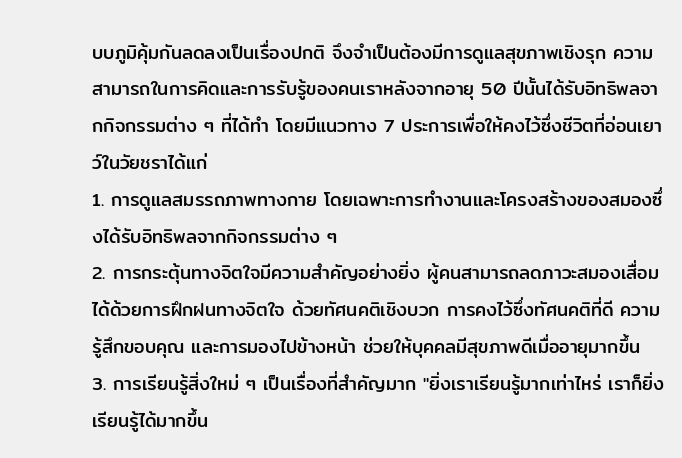บบภูมิคุ้มกันลดลงเป็นเรื่องปกติ จึงจำเป็นต้องมีการดูแลสุขภาพเชิงรุก ความสามารถในการคิดและการรับรู้ของคนเราหลังจากอายุ 50 ปีนั้นได้รับอิทธิพลจากกิจกรรมต่าง ๆ ที่ได้ทำ โดยมีแนวทาง 7 ประการเพื่อให้คงไว้ซึ่งชีวิตที่อ่อนเยาว์ในวัยชราได้แก่
1. การดูแลสมรรถภาพทางกาย โดยเฉพาะการทำงานและโครงสร้างของสมองซึ่งได้รับอิทธิพลจากกิจกรรมต่าง ๆ
2. การกระตุ้นทางจิตใจมีความสำคัญอย่างยิ่ง ผู้คนสามารถลดภาวะสมองเสื่อมได้ด้วยการฝึกฝนทางจิตใจ ด้วยทัศนคติเชิงบวก การคงไว้ซึ่งทัศนคติที่ดี ความรู้สึกขอบคุณ และการมองไปข้างหน้า ช่วยให้บุคคลมีสุขภาพดีเมื่ออายุมากขึ้น
3. การเรียนรู้สิ่งใหม่ ๆ เป็นเรื่องที่สำคัญมาก "ยิ่งเราเรียนรู้มากเท่าไหร่ เราก็ยิ่งเรียนรู้ได้มากขึ้น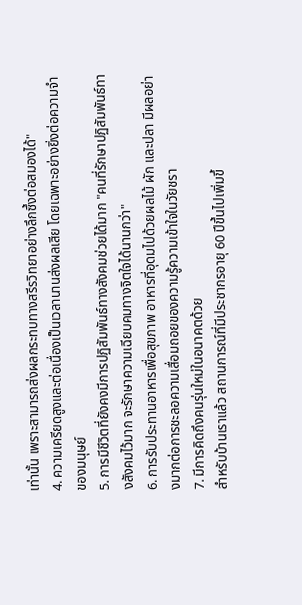เท่านั้น เพราะสามารถส่งผลกระทบทางสรีรวิทยาอย่างลึกซึ้งต่อสมองได้"
4. ความเครียดสูงและต่อเนื่องเป็นเวลานานส่งผลเสีย โดยเฉพาะอย่างยิ่งต่อความจำของมนุษย์
5. การมีชีวิตที่ยังคงมีการปฏิสัมพันธ์ทางสังคมช่วยได้มาก "คนที่รักษาปฏิสัมพันธ์ทางสังคมไว้มาก จะรักษาความเฉียบคมทางจิตใจได้นานกว่า"
6. การรับประทานอาหารเพื่อสุขภาพ อาหารที่อุดมไปด้วยผลไม้ ผัก และปลา มีผลอย่างมากต่อการชะลอความเสื่อมถอยของความรู้ความเข้าใจในวัยชรา
7. มีการคิดถึงคนรุ่นใหม่ในอนาคตด้วย
สำหรับบ้านเราแล้ว สถานการณ์ที่มีประชากรอายุ 60 ปีขึ้นไปเพิ่มขึ้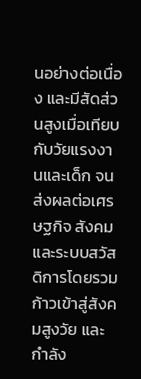นอย่างต่อเนื่อง และมีสัดส่วนสูงเมื่อเทียบกับวัยแรงงานและเด็ก จนส่งผลต่อเศรษฐกิจ สังคม และระบบสวัสดิการโดยรวม ก้าวเข้าสู่สังคมสูงวัย และกำลัง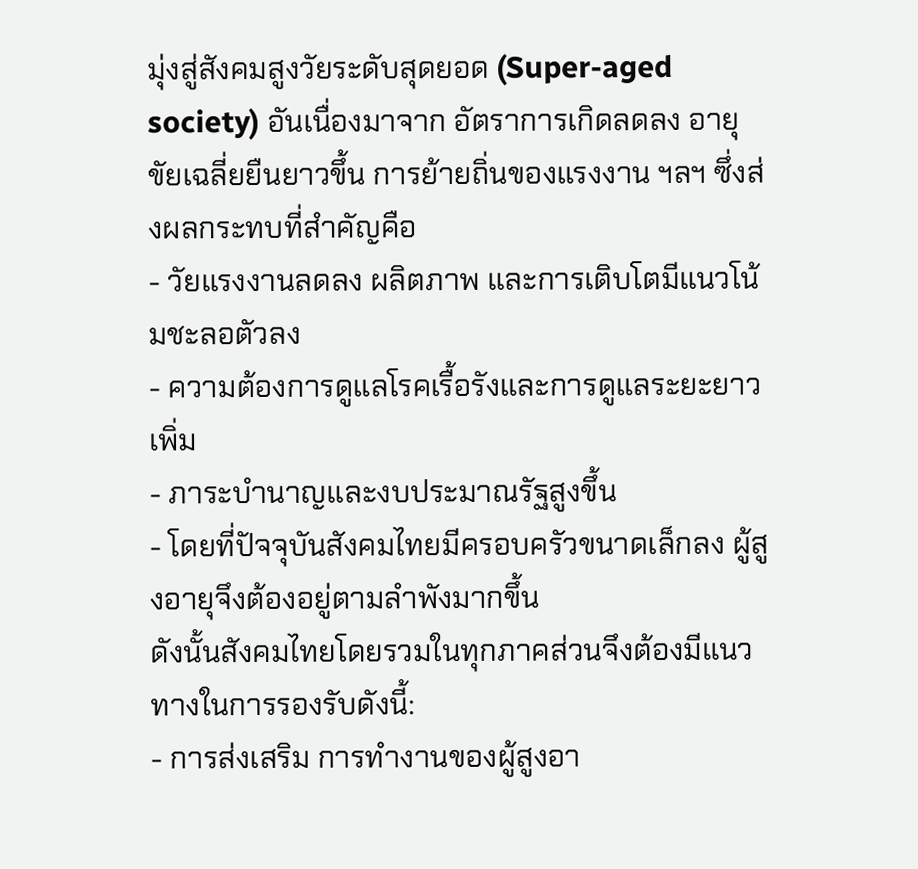มุ่งสู่สังคมสูงวัยระดับสุดยอด (Super-aged society) อันเนื่องมาจาก อัตราการเกิดลดลง อายุขัยเฉลี่ยยืนยาวขึ้น การย้ายถิ่นของแรงงาน ฯลฯ ซึ่งส่งผลกระทบที่สำคัญคือ
- วัยแรงงานลดลง ผลิตภาพ และการเติบโตมีแนวโน้มชะลอตัวลง
- ความต้องการดูแลโรคเรื้อรังและการดูแลระยะยาวเพิ่ม
- ภาระบำนาญและงบประมาณรัฐสูงขึ้น
- โดยที่ปัจจุบันสังคมไทยมีครอบครัวขนาดเล็กลง ผู้สูงอายุจึงต้องอยู่ตามลำพังมากขึ้น
ดังนั้นสังคมไทยโดยรวมในทุกภาคส่วนจึงต้องมีแนวทางในการรองรับดังนี้:
- การส่งเสริม การทำงานของผู้สูงอา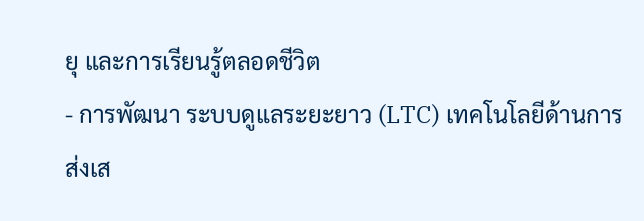ยุ และการเรียนรู้ตลอดชีวิต
- การพัฒนา ระบบดูแลระยะยาว (LTC) เทคโนโลยีด้านการส่งเส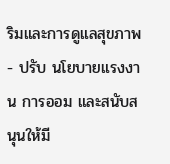ริมและการดูแลสุขภาพ
- ปรับ นโยบายแรงงาน การออม และสนับสนุนให้มี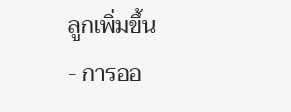ลูกเพิ่มขึ้น
- การออ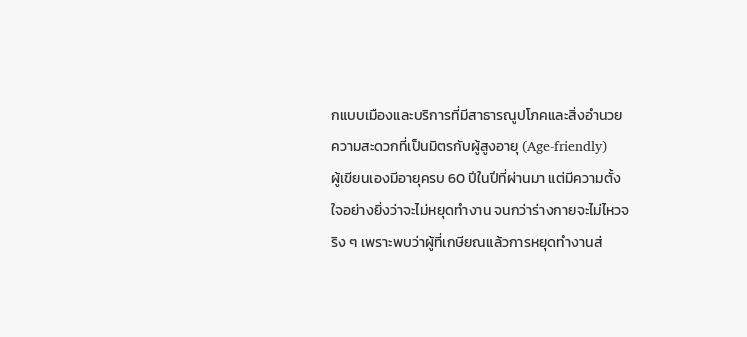กแบบเมืองและบริการที่มีสาธารณูปโภคและสิ่งอำนวยความสะดวกที่เป็นมิตรกับผู้สูงอายุ (Age-friendly)
ผู้เขียนเองมีอายุครบ 60 ปีในปีที่ผ่านมา แต่มีความตั้งใจอย่างยิ่งว่าจะไม่หยุดทำงาน จนกว่าร่างกายจะไม่ไหวจริง ๆ เพราะพบว่าผู้ที่เกษียณแล้วการหยุดทำงานส่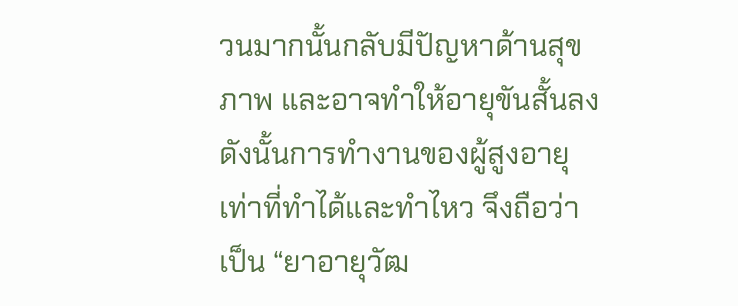วนมากนั้นกลับมีปัญหาด้านสุขภาพ และอาจทำให้อายุขันสั้นลง ดังนั้นการทำงานของผู้สูงอายุเท่าที่ทำได้และทำไหว จึงถือว่าเป็น “ยาอายุวัฒ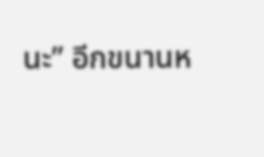นะ” อีกขนานห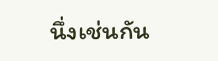นึ่งเช่นกัน